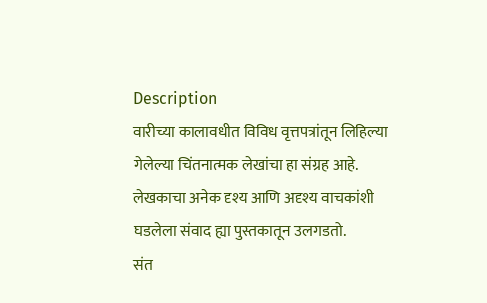Description
वारीच्या कालावधीत विविध वृत्तपत्रांतून लिहिल्या गेलेल्या चिंतनात्मक लेखांचा हा संग्रह आहे.
लेखकाचा अनेक दृश्य आणि अदृश्य वाचकांशी घडलेला संवाद ह्या पुस्तकातून उलगडतो.
संत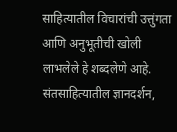साहित्यातील विचारांची उत्तुंगता आणि अनुभूतीची खोली लाभलेले हे शब्दलेणे आहे.
संतसाहित्यातील ज्ञानदर्शन,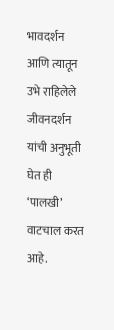भावदर्शन आणि त्यातून उभे राहिलेले जीवनदर्शन यांची अनुभूती घेत ही ‘पालखी’ वाटचाल करत आहे.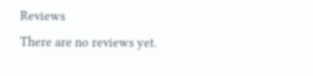Reviews
There are no reviews yet.